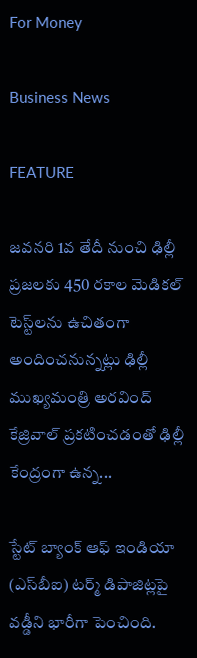For Money

Business News

FEATURE

జవనరి 1వ తేదీ నుంచి ఢిల్లీ ప్రజలకు 450 రకాల మెడికల్ టెస్ట్‌లను ఉచితంగా అందించనున్నట్లు ఢిల్లీ ముఖ్యమంత్రి అరవింద్‌ కేజ్రివాల్‌ ప్రకటించడంతో ఢిల్లీ కేంద్రంగా ఉన్న...

స్టేట్‌ బ్యాంక్‌ ఆఫ్‌ ఇండియా (ఎస్‌బీఐ) టర్మ్‌ డిపాజిట్లపై వడ్డీని భారీగా పెంచింది.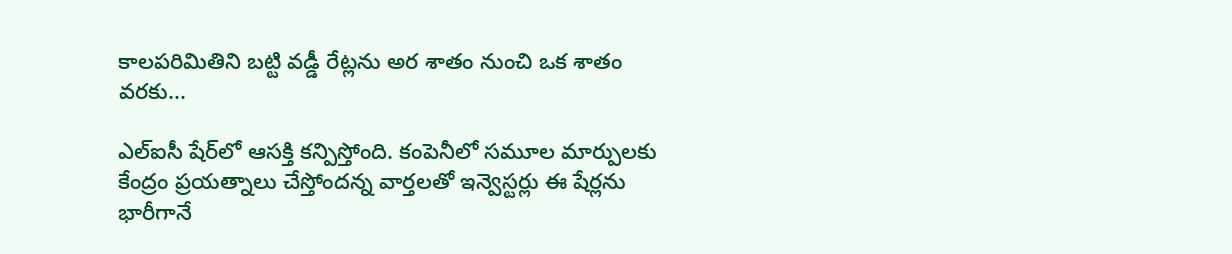కాలపరిమితిని బట్టి వడ్డీ రేట్లను అర శాతం నుంచి ఒక శాతం వరకు...

ఎల్‌ఐసీ షేర్‌లో ఆసక్తి కన్పిస్తోంది. కంపెనీలో సమూల మార్పులకు కేంద్రం ప్రయత్నాలు చేస్తోందన్న వార్తలతో ఇన్వెస్టర్లు ఈ షేర్లను భారీగానే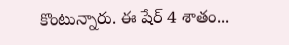కొంటున్నారు. ఈ షేర్‌ 4 శాతం...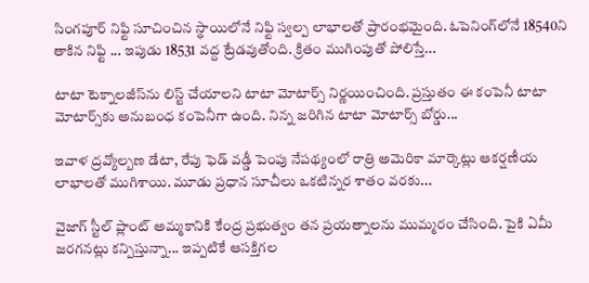సింగపూర్‌ నిఫ్టి సూచించిన స్థాయిలోనే నిఫ్టి స్వల్ప లాభాలతో ప్రారంభమైంది. ఓపెనింగ్‌లోనే 18540ని తాకిన నిఫ్టి ... ఇపుడు 18531 వద్ద ట్రేడవుతోంది. క్రితం ముగింపుతో పోలిస్తే...

టాటా టెక్నాలజీస్‌ను లిస్ట్ చేయాలని టాటా మోటార్స్‌ నిర్ణయించింది. ప్రస్తుతం ఈ కంపెనీ టాటా మోటార్స్‌కు అనుబంధ కంపెనీగా ఉంది. నిన్న జరిగిన టాటా మోటార్స్‌ బోర్డు...

ఇవాళ ద్రవ్యోల్బణ డేటా, రేపు ఫెడ్‌ వడ్డీ పెంపు నేపథ్యంలో రాత్రి అమెరికా మార్కెట్లు ఆకర్షణీయ లాభాలతో ముగిశాయి. మూడు ప్రధాన సూచీలు ఒకటిన్నర శాతం వరకు...

వైజాగ్ స్టీల్‌ ప్లాంట్‌ అమ్మకానికి కేంద్ర ప్రభుత్వం తన ప్రయత్నాలను ముమ్మరం చేసింది. పైకి ఏమీ జరగనట్లు కన్పిస్తున్నా... ఇప్పటికే ఆసక్తిగల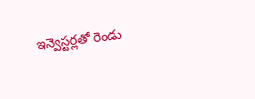ఇన్వెస్టర్లతో రెండు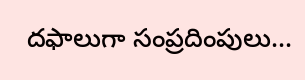దఫాలుగా సంప్రదింపులు...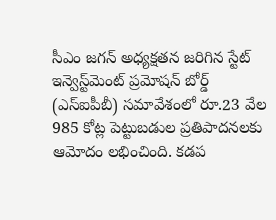సీఎం జగన్ అధ్యక్షతన జరిగిన స్టేట్ ఇన్వెస్ట్‌మెంట్ ప్రమోషన్ బోర్డ్ (ఎస్ఐపీబీ) సమావేశంలో రూ.23 వేల 985 కోట్ల పెట్టుబడుల ప్రతిపాదనలకు ఆమోదం లభించింది. కడప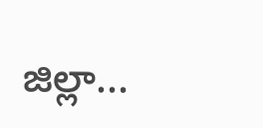జిల్లా...